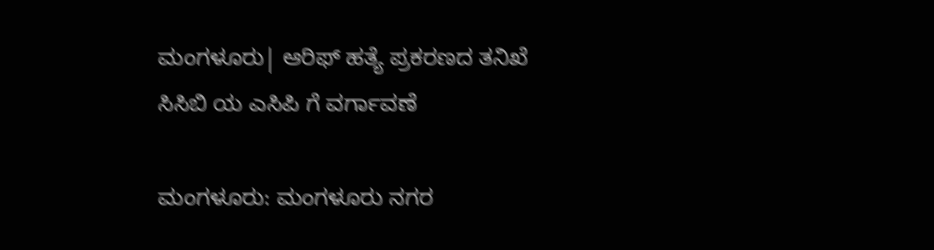ಮಂಗಳೂರು| ಆರಿಫ್ ಹತ್ಯೆ ಪ್ರಕರಣದ ತನಿಖೆ ಸಿಸಿಬಿ ಯ ಎಸಿಪಿ ಗೆ ವರ್ಗಾವಣೆ

ಮಂಗಳೂರು: ಮಂಗಳೂರು ನಗರ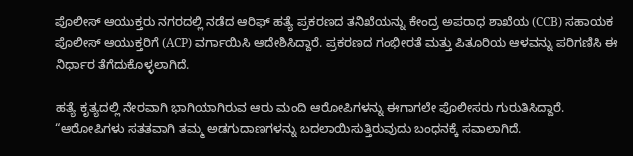ಪೊಲೀಸ್ ಆಯುಕ್ತರು ನಗರದಲ್ಲಿ ನಡೆದ ಆರಿಫ್ ಹತ್ಯೆ ಪ್ರಕರಣದ ತನಿಖೆಯನ್ನು ಕೇಂದ್ರ ಅಪರಾಧ ಶಾಖೆಯ (CCB) ಸಹಾಯಕ ಪೊಲೀಸ್ ಆಯುಕ್ತರಿಗೆ (ACP) ವರ್ಗಾಯಿಸಿ ಆದೇಶಿಸಿದ್ದಾರೆ. ಪ್ರಕರಣದ ಗಂಭೀರತೆ ಮತ್ತು ಪಿತೂರಿಯ ಆಳವನ್ನು ಪರಿಗಣಿಸಿ ಈ ನಿರ್ಧಾರ ತೆಗೆದುಕೊಳ್ಳಲಾಗಿದೆ.

ಹತ್ಯೆ ಕೃತ್ಯದಲ್ಲಿ ನೇರವಾಗಿ ಭಾಗಿಯಾಗಿರುವ ಆರು ಮಂದಿ ಆರೋಪಿಗಳನ್ನು ಈಗಾಗಲೇ ಪೊಲೀಸರು ಗುರುತಿಸಿದ್ದಾರೆ. “ಆರೋಪಿಗಳು ಸತತವಾಗಿ ತಮ್ಮ ಅಡಗುದಾಣಗಳನ್ನು ಬದಲಾಯಿಸುತ್ತಿರುವುದು ಬಂಧನಕ್ಕೆ ಸವಾಲಾಗಿದೆ.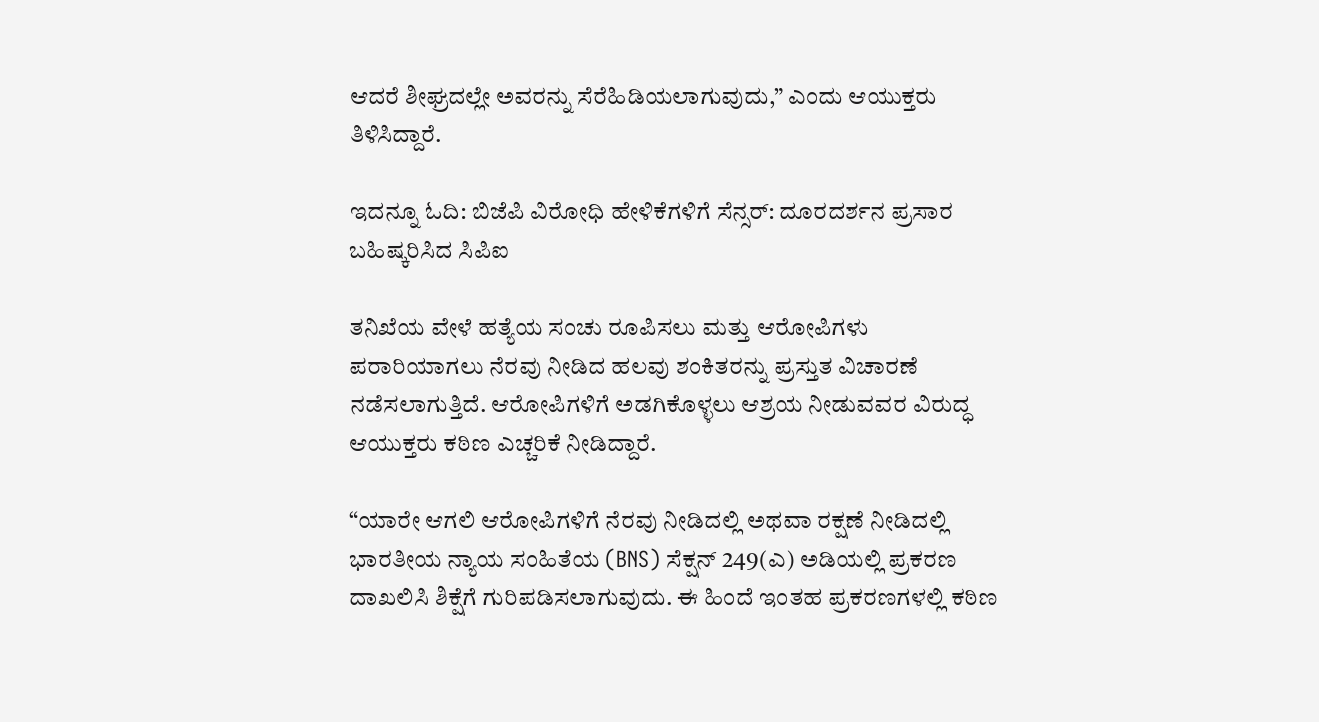ಆದರೆ ಶೀಘ್ರದಲ್ಲೇ ಅವರನ್ನು ಸೆರೆಹಿಡಿಯಲಾಗುವುದು,” ಎಂದು ಆಯುಕ್ತರು ತಿಳಿಸಿದ್ದಾರೆ.

ಇದನ್ನೂ ಓದಿ: ಬಿಜೆಪಿ ವಿರೋಧಿ ಹೇಳಿಕೆಗಳಿಗೆ ಸೆನ್ಸರ್‌: ದೂರದರ್ಶನ ಪ್ರಸಾರ ಬಹಿಷ್ಕರಿಸಿದ ಸಿಪಿಐ

ತನಿಖೆಯ ವೇಳೆ ಹತ್ಯೆಯ ಸಂಚು ರೂಪಿಸಲು ಮತ್ತು ಆರೋಪಿಗಳು ಪರಾರಿಯಾಗಲು ನೆರವು ನೀಡಿದ ಹಲವು ಶಂಕಿತರನ್ನು ಪ್ರಸ್ತುತ ವಿಚಾರಣೆ ನಡೆಸಲಾಗುತ್ತಿದೆ. ಆರೋಪಿಗಳಿಗೆ ಅಡಗಿಕೊಳ್ಳಲು ಆಶ್ರಯ ನೀಡುವವರ ವಿರುದ್ಧ ಆಯುಕ್ತರು ಕಠಿಣ ಎಚ್ಚರಿಕೆ ನೀಡಿದ್ದಾರೆ.

“ಯಾರೇ ಆಗಲಿ ಆರೋಪಿಗಳಿಗೆ ನೆರವು ನೀಡಿದಲ್ಲಿ ಅಥವಾ ರಕ್ಷಣೆ ನೀಡಿದಲ್ಲಿ ಭಾರತೀಯ ನ್ಯಾಯ ಸಂಹಿತೆಯ (BNS) ಸೆಕ್ಷನ್ 249(ಎ) ಅಡಿಯಲ್ಲಿ ಪ್ರಕರಣ ದಾಖಲಿಸಿ ಶಿಕ್ಷೆಗೆ ಗುರಿಪಡಿಸಲಾಗುವುದು. ಈ ಹಿಂದೆ ಇಂತಹ ಪ್ರಕರಣಗಳಲ್ಲಿ ಕಠಿಣ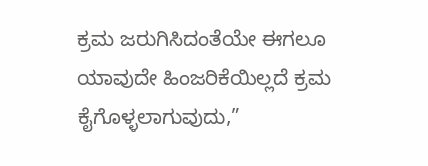ಕ್ರಮ ಜರುಗಿಸಿದಂತೆಯೇ ಈಗಲೂ ಯಾವುದೇ ಹಿಂಜರಿಕೆಯಿಲ್ಲದೆ ಕ್ರಮ ಕೈಗೊಳ್ಳಲಾಗುವುದು,”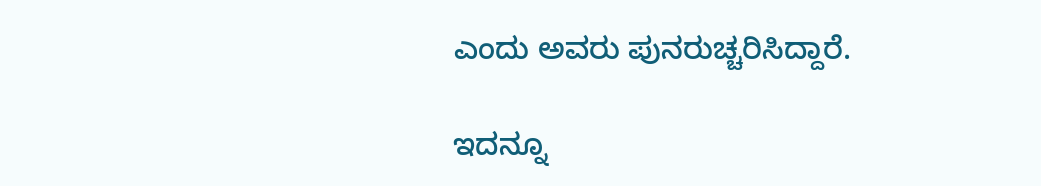ಎಂದು ಅವರು ಪುನರುಚ್ಚರಿಸಿದ್ದಾರೆ.

ಇದನ್ನೂ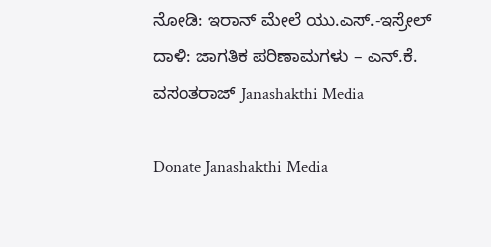ನೋಡಿ: ಇರಾನ್ ಮೇಲೆ ಯು.ಎಸ್.-ಇಸ್ರೇಲ್ ದಾಳಿ: ಜಾಗತಿಕ ಪರಿಣಾಮಗಳು – ಎನ್.ಕೆ. ವಸಂತರಾಜ್ Janashakthi Media

Donate Janashakthi Media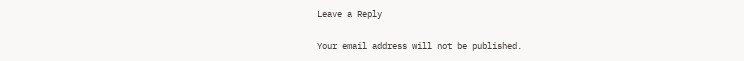Leave a Reply

Your email address will not be published.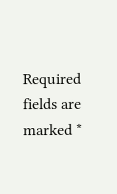Required fields are marked *